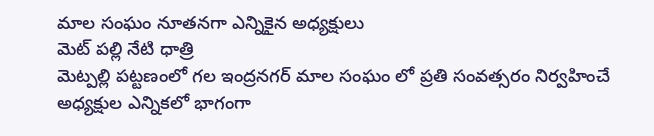మాల సంఘం నూతనగా ఎన్నికైన అధ్యక్షులు
మెట్ పల్లి నేటి ధాత్రి
మెట్పల్లి పట్టణంలో గల ఇంద్రనగర్ మాల సంఘం లో ప్రతి సంవత్సరం నిర్వహించే అధ్యక్షుల ఎన్నికలో భాగంగా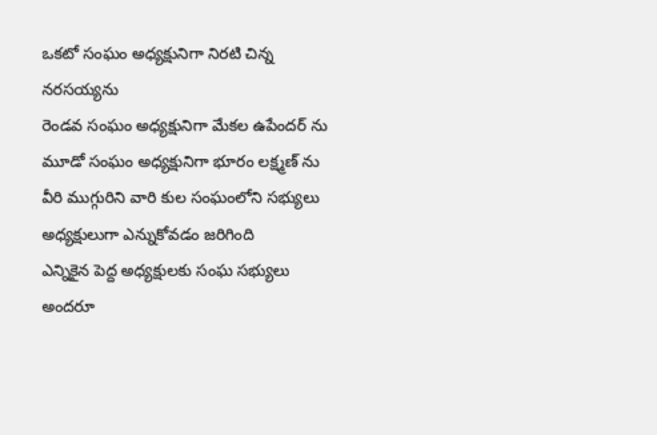ఒకటో సంఘం అధ్యక్షునిగా నిరటి చిన్న నరసయ్యను
రెండవ సంఘం అధ్యక్షునిగా మేకల ఉపేందర్ ను
మూడో సంఘం అధ్యక్షునిగా భూరం లక్ష్మణ్ ను
వీరి ముగ్గురిని వారి కుల సంఘంలోని సభ్యులు అధ్యక్షులుగా ఎన్నుకోవడం జరిగింది
ఎన్నికైన పెద్ద అధ్యక్షులకు సంఘ సభ్యులు అందరూ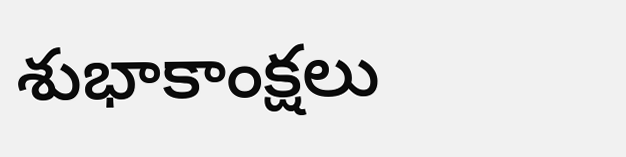శుభాకాంక్షలు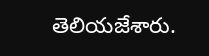తెలియజేశారు.